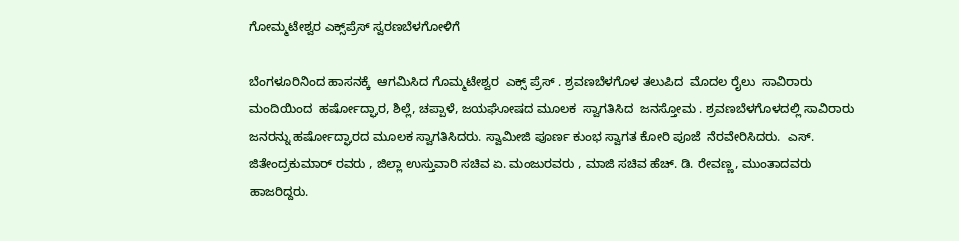ಗೋಮ್ಮಟೇಶ್ವರ ಎಕ್ಸ್‌ಪ್ರೆಸ್ ಸ್ವರಣಬೆಳಗೋಳಿಗೆ

ಬೆಂಗಳೂರಿನಿಂದ ಹಾಸನಕ್ಕೆ  ಆಗಮಿಸಿದ ಗೊಮ್ಮಟೇಶ್ವರ  ಎಕ್ಸ್ ಪ್ರೆಸ್ . ಶ್ರವಣಬೆಳಗೊಳ ತಲುಪಿದ  ಮೊದಲ ರೈಲು  ಸಾವಿರಾರು ಮಂದಿಯಿಂದ  ಹರ್ಷೋದ್ಘಾರ, ಶಿಲ್ಲೆ, ಚಪ್ಪಾಳೆ, ಜಯಘೋಷದ ಮೂಲಕ  ಸ್ವಾಗತಿಸಿದ  ಜನಸ್ತೋಮ . ಶ್ರವಣಬೆಳಗೊಳದಲ್ಲಿ ಸಾವಿರಾರು ಜನರನ್ನು ಹರ್ಷೋದ್ಘಾರದ ಮೂಲಕ ಸ್ವಾಗತಿಸಿದರು. ಸ್ವಾಮೀಜಿ ಪೂರ್ಣ ಕುಂಭ ಸ್ವಾಗತ ಕೋರಿ ಪೂಜೆ  ನೆರವೇರಿಸಿದರು.  ಎಸ್. ಜಿತೇಂದ್ರಕುಮಾರ್ ರವರು , ಜಿಲ್ಲಾ ಉಸ್ತುವಾರಿ ಸಚಿವ ಏ. ಮಂಜುರವರು , ಮಾಜಿ ಸಚಿವ ಹೆಚ್. ಡಿ. ರೇವಣ್ಣ, ಮುಂತಾದವರು ಹಾಜರಿದ್ದರು.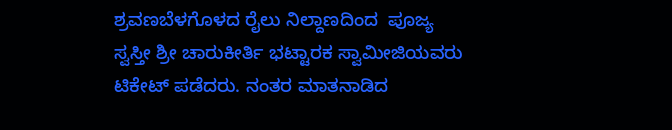ಶ್ರವಣಬೆಳಗೊಳದ ರೈಲು ನಿಲ್ದಾಣದಿಂದ  ಪೂಜ್ಯ  ಸ್ವಸ್ತೀ ಶ್ರೀ ಚಾರುಕೀರ್ತಿ ಭಟ್ಟಾರಕ ಸ್ವಾಮೀಜಿಯವರು  ಟಿಕೇಟ್ ಪಡೆದರು. ನಂತರ ಮಾತನಾಡಿದ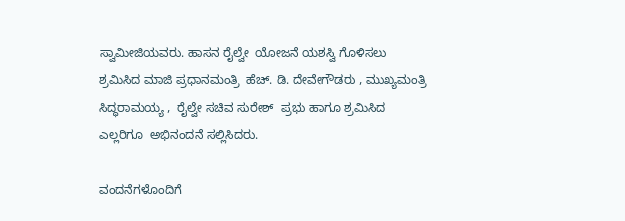ಸ್ವಾಮೀಜಿಯವರು. ಹಾಸನ ರೈಲ್ವೇ  ಯೋಜನೆ ಯಶಸ್ವಿ ಗೊಳಿಸಲು  ಶ್ರಮಿಸಿದ ಮಾಜಿ ಪ್ರಧಾನಮಂತ್ರಿ  ಹೆಚ್. ಡಿ. ದೇವೇಗೌಡರು , ಮುಖ್ಯಮಂತ್ರಿ ಸಿದ್ಧರಾಮಯ್ಯ ,  ರೈಲ್ವೇ ಸಚಿವ ಸುರೇಶ್  ಪ್ರಭು ಹಾಗೂ ಶ್ರಮಿಸಿದ ಎಲ್ಲರಿಗೂ  ಅಭಿನಂದನೆ ಸಲ್ಲಿಸಿದರು.

ವಂದನೆಗಳೊಂದಿಗೆ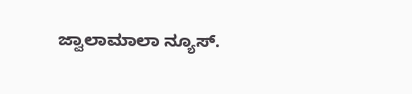ಜ್ವಾಲಾಮಾಲಾ ನ್ಯೂಸ್.